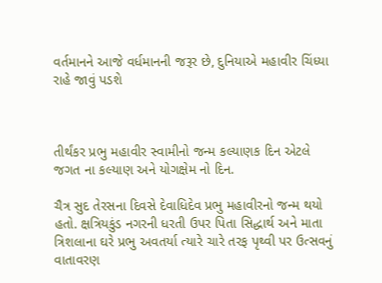વર્તમાનને આજે વર્ધમાનની જરૂર છે, દુનિયાએ મહાવીર ચિંધ્યા રાહે જાવું પડશે



તીર્થંકર પ્રભુ મહાવીર સ્વામીનો જન્મ કલ્યાણક દિન એટલે જગત ના કલ્યાણ અને યોગક્ષેમ નો દિન.

ચૈત્ર સુદ તેરસના દિવસે દેવાધિદેવ પ્રભુ મહાવીરનો જન્મ થયો હતો. ક્ષત્રિયકુંડ નગરની ધરતી ઉપર પિતા સિદ્ધાર્થ અને માતા ત્રિશલાના ઘરે પ્રભુ અવતર્યા ત્યારે ચારે તરફ પૃથ્વી પર ઉત્સવનું વાતાવરણ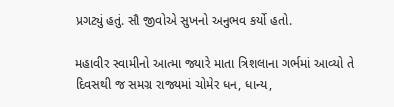પ્રગટ્યું હતું. સૌ જીવોએ સુખનો અનુભવ કર્યો હતો.

મહાવીર સ્વામીનો આત્મા જ્યારે માતા ત્રિશલાના ગર્ભમાં આવ્યો તે દિવસથી જ સમગ્ર રાજ્યમાં ચોમેર ધન, ધાન્ય,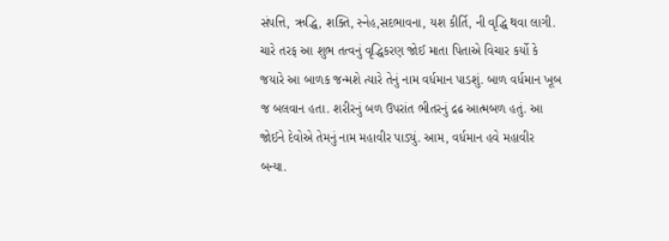સંપત્તિ, ઋદ્ધિ, શક્તિ, સ્નેહ,સદભાવના, યશ કીર્તિ, ની વૃદ્ધિ થવા લાગી. ચારે તરફ આ શુભ તત્વનું વૃદ્ધિકરણ જોઈ માતા પિતાએ વિચાર કર્યો કે જયારે આ બાળક જન્મશે ત્યારે તેનું નામ વર્ધમાન પાડશું. બાળ વર્ધમાન ખૂબ જ બલવાન હતા. શરીરનું બળ ઉપરાંત ભીતરનું દ્રઢ આત્મબળ હતું. આ જોઈને દેવોએ તેમનું નામ મહાવીર પાડ્યું. આમ, વર્ધમાન હવે મહાવીર બન્યા.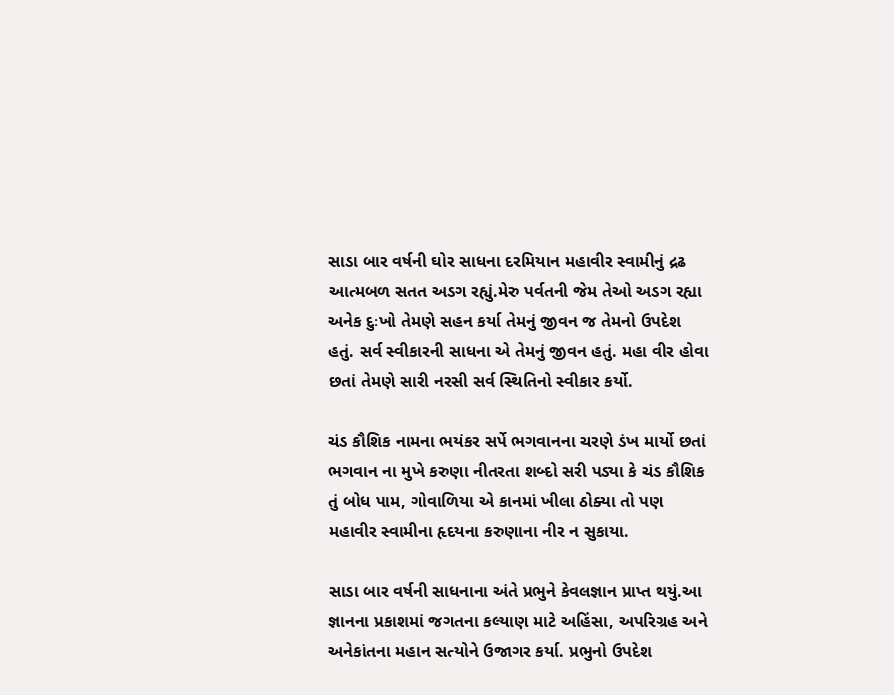સાડા બાર વર્ષની ઘોર સાધના દરમિયાન મહાવીર સ્વામીનું દ્રઢ આત્મબળ સતત અડગ રહ્યું.મેરુ પર્વતની જેમ તેઓ અડગ રહ્યા અનેક દુઃખો તેમણે સહન કર્યા તેમનું જીવન જ તેમનો ઉપદેશ હતું. સર્વ સ્વીકારની સાધના એ તેમનું જીવન હતું. મહા વીર હોવા છતાં તેમણે સારી નરસી સર્વ સ્થિતિનો સ્વીકાર કર્યો.

ચંડ કૌશિક નામના ભયંકર સર્પે ભગવાનના ચરણે ડંખ માર્યો છતાં ભગવાન ના મુખે કરુણા નીતરતા શબ્દો સરી પડ્યા કે ચંડ કૌશિક તું બોધ પામ, ગોવાળિયા એ કાનમાં ખીલા ઠોક્યા તો પણ મહાવીર સ્વામીના હૃદયના કરુણાના નીર ન સુકાયા.

સાડા બાર વર્ષની સાધનાના અંતે પ્રભુને કેવલજ્ઞાન પ્રાપ્ત થયું.આ જ્ઞાનના પ્રકાશમાં જગતના કલ્યાણ માટે અહિંસા, અપરિગ્રહ અને અનેકાંતના મહાન સત્યોને ઉજાગર કર્યા. પ્રભુનો ઉપદેશ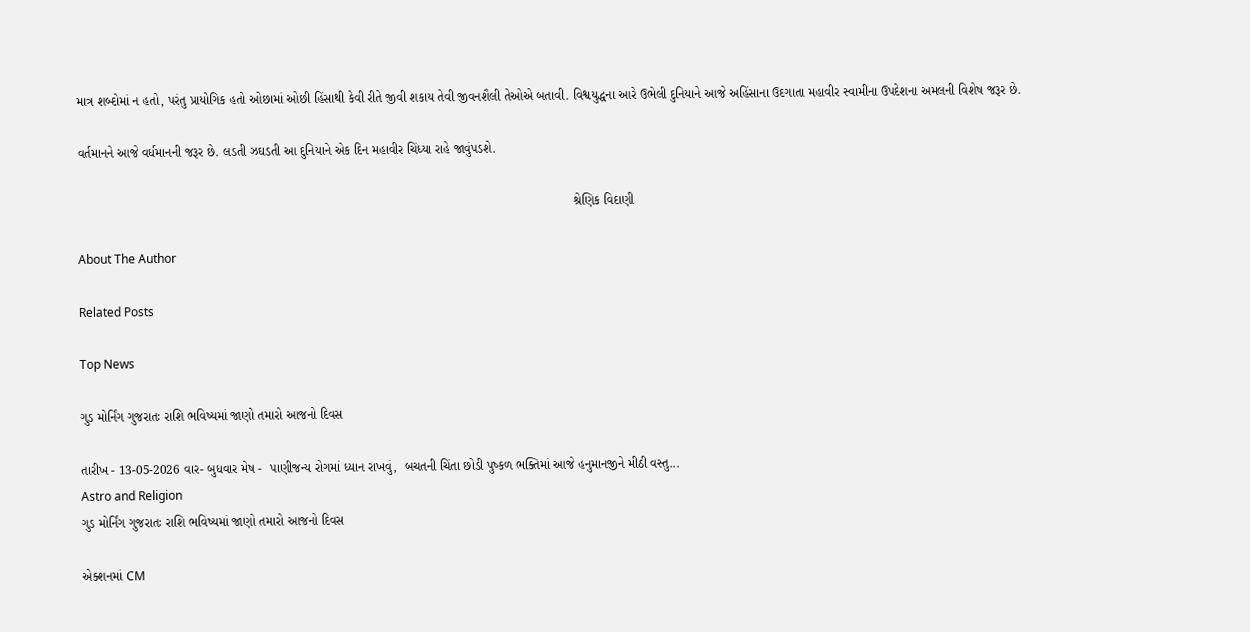માત્ર શબ્દોમાં ન હતો, પરંતુ પ્રાયોગિક હતો ઓછામાં ઓછી હિંસાથી કેવી રીતે જીવી શકાય તેવી જીવનશૈલી તેઓએ બતાવી. વિશ્વયુદ્ધના આરે ઉભેલી દુનિયાને આજે અહિંસાના ઉદગાતા મહાવીર સ્વામીના ઉપદેશના અમલની વિશેષ જરૂર છે.

વર્તમાનને આજે વર્ધમાનની જરૂર છે. લડતી ઝઘડતી આ દુનિયાને એક દિન મહાવીર ચિંધ્યા રાહે જાવુંપડશે.

                                                                                                                                          શ્રેણિક વિદાણી

About The Author

Related Posts

Top News

ગુડ મોર્નિંગ ગુજરાતઃ રાશિ ભવિષ્યમાં જાણો તમારો આજનો દિવસ

તારીખ - 13-05-2026 વાર- બુધવાર મેષ -  પાણીજન્ય રોગમાં ધ્યાન રાખવું,  બચતની ચિંતા છોડી પુષ્કળ ભક્તિમાં આજે હનુમાનજીને મીઠી વસ્તુ...
Astro and Religion
ગુડ મોર્નિંગ ગુજરાતઃ રાશિ ભવિષ્યમાં જાણો તમારો આજનો દિવસ

એક્શનમાં CM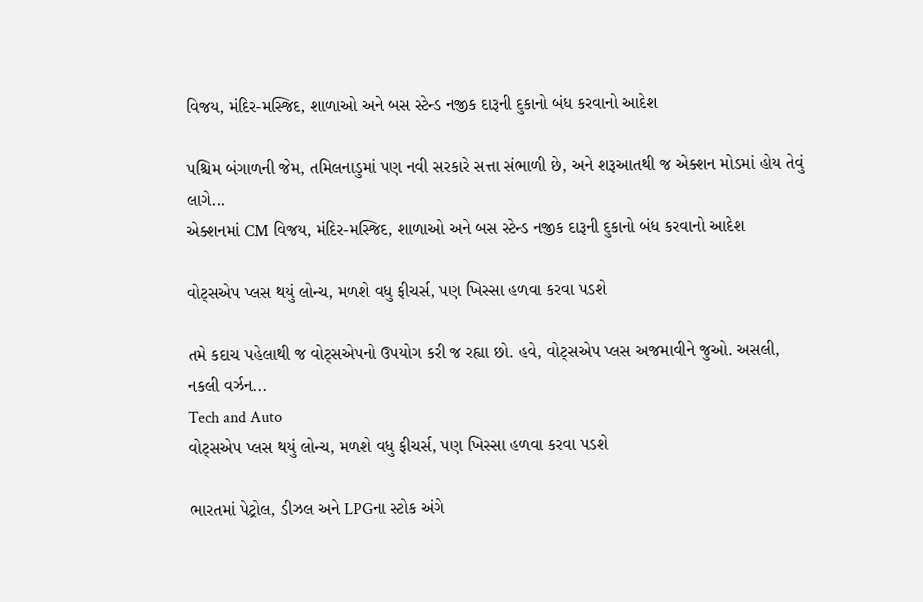વિજય, મંદિર-મસ્જિદ, શાળાઓ અને બસ સ્ટેન્ડ નજીક દારૂની દુકાનો બંધ કરવાનો આદેશ

પશ્ચિમ બંગાળની જેમ, તમિલનાડુમાં પણ નવી સરકારે સત્તા સંભાળી છે, અને શરૂઆતથી જ એક્શન મોડમાં હોય તેવું લાગે...
એક્શનમાં CM વિજય, મંદિર-મસ્જિદ, શાળાઓ અને બસ સ્ટેન્ડ નજીક દારૂની દુકાનો બંધ કરવાનો આદેશ

વોટ્સએપ પ્લસ થયું લોન્ચ, મળશે વધુ ફીચર્સ, પણ ખિસ્સા હળવા કરવા પડશે

તમે કદાચ પહેલાથી જ વોટ્સએપનો ઉપયોગ કરી જ રહ્યા છો. હવે, વોટ્સએપ પ્લસ અજમાવીને જુઓ. અસલી, નકલી વર્ઝન...
Tech and Auto
વોટ્સએપ પ્લસ થયું લોન્ચ, મળશે વધુ ફીચર્સ, પણ ખિસ્સા હળવા કરવા પડશે

ભારતમાં પેટ્રોલ, ડીઝલ અને LPGના સ્ટોક અંગે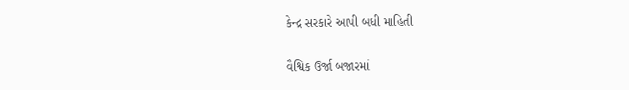કેન્દ્ર સરકારે આપી બધી માહિતી

વૈશ્વિક ઉર્જા બજારમાં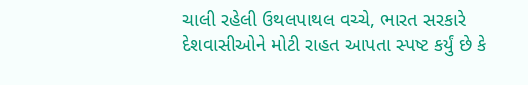ચાલી રહેલી ઉથલપાથલ વચ્ચે, ભારત સરકારે દેશવાસીઓને મોટી રાહત આપતા સ્પષ્ટ કર્યું છે કે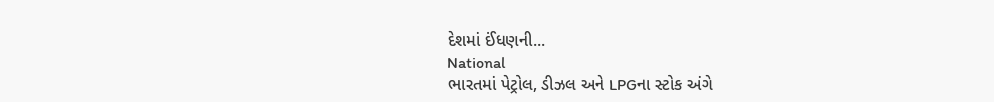દેશમાં ઈંધણની...
National
ભારતમાં પેટ્રોલ, ડીઝલ અને LPGના સ્ટોક અંગે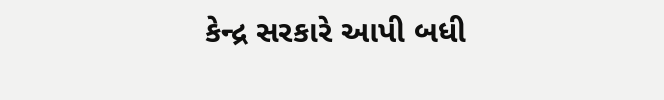કેન્દ્ર સરકારે આપી બધી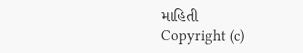માહિતી
Copyright (c)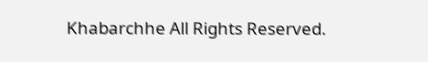Khabarchhe All Rights Reserved.